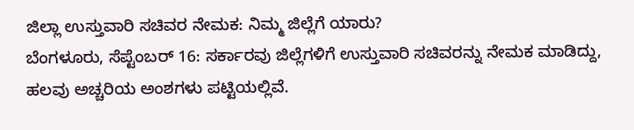ಜಿಲ್ಲಾ ಉಸ್ತುವಾರಿ ಸಚಿವರ ನೇಮಕ: ನಿಮ್ಮ ಜಿಲ್ಲೆಗೆ ಯಾರು?
ಬೆಂಗಳೂರು, ಸೆಪ್ಟೆಂಬರ್ 16: ಸರ್ಕಾರವು ಜಿಲ್ಲೆಗಳಿಗೆ ಉಸ್ತುವಾರಿ ಸಚಿವರನ್ನು ನೇಮಕ ಮಾಡಿದ್ದು, ಹಲವು ಅಚ್ಚರಿಯ ಅಂಶಗಳು ಪಟ್ಟಿಯಲ್ಲಿವೆ.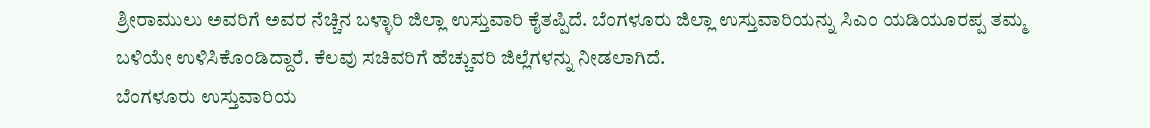ಶ್ರೀರಾಮುಲು ಅವರಿಗೆ ಅವರ ನೆಚ್ಚಿನ ಬಳ್ಳಾರಿ ಜಿಲ್ಲಾ ಉಸ್ತುವಾರಿ ಕೈತಪ್ಪಿದೆ. ಬೆಂಗಳೂರು ಜಿಲ್ಲಾ ಉಸ್ತುವಾರಿಯನ್ನು ಸಿಎಂ ಯಡಿಯೂರಪ್ಪ ತಮ್ಮ ಬಳಿಯೇ ಉಳಿಸಿಕೊಂಡಿದ್ದಾರೆ. ಕೆಲವು ಸಚಿವರಿಗೆ ಹೆಚ್ಚುವರಿ ಜಿಲ್ಲೆಗಳನ್ನು ನೀಡಲಾಗಿದೆ.
ಬೆಂಗಳೂರು ಉಸ್ತುವಾರಿಯ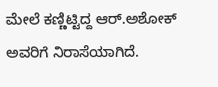ಮೇಲೆ ಕಣ್ಣಿಟ್ಟಿದ್ದ ಆರ್.ಅಶೋಕ್ ಅವರಿಗೆ ನಿರಾಸೆಯಾಗಿದೆ.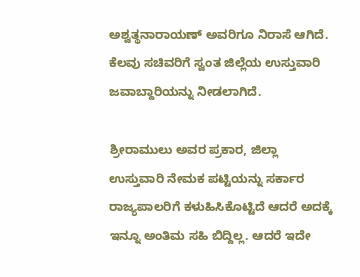ಅಶ್ವತ್ಥನಾರಾಯಣ್ ಅವರಿಗೂ ನಿರಾಸೆ ಆಗಿದೆ. ಕೆಲವು ಸಚಿವರಿಗೆ ಸ್ವಂತ ಜಿಲ್ಲೆಯ ಉಸ್ತುವಾರಿ ಜವಾಬ್ದಾರಿಯನ್ನು ನೀಡಲಾಗಿದೆ.

ಶ್ರೀರಾಮುಲು ಅವರ ಪ್ರಕಾರ, ಜಿಲ್ಲಾ ಉಸ್ತುವಾರಿ ನೇಮಕ ಪಟ್ಟಿಯನ್ನು ಸರ್ಕಾರ ರಾಜ್ಯಪಾಲರಿಗೆ ಕಳುಹಿಸಿಕೊಟ್ಟಿದೆ ಆದರೆ ಅದಕ್ಕೆ ಇನ್ನೂ ಅಂತಿಮ ಸಹಿ ಬಿದ್ದಿಲ್ಲ. ಆದರೆ ಇದೇ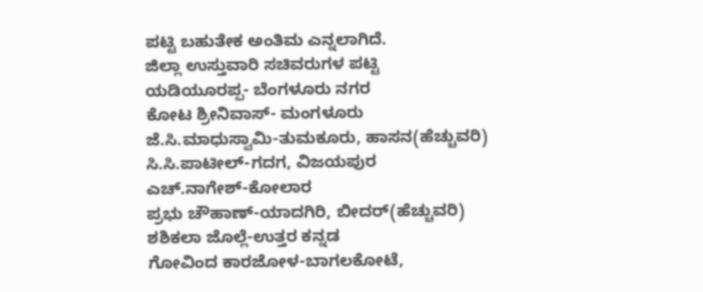ಪಟ್ಟಿ ಬಹುತೇಕ ಅಂತಿಮ ಎನ್ನಲಾಗಿದೆ.
ಜಿಲ್ಲಾ ಉಸ್ತುವಾರಿ ಸಚಿವರುಗಳ ಪಟ್ಟಿ
ಯಡಿಯೂರಪ್ಪ- ಬೆಂಗಳೂರು ನಗರ
ಕೋಟ ಶ್ರೀನಿವಾಸ್- ಮಂಗಳೂರು
ಜೆ.ಸಿ.ಮಾಧುಸ್ವಾಮಿ-ತುಮಕೂರು, ಹಾಸನ(ಹೆಚ್ಚುವರಿ)
ಸಿ.ಸಿ.ಪಾಟೀಲ್-ಗದಗ, ವಿಜಯಪುರ
ಎಚ್.ನಾಗೇಶ್-ಕೋಲಾರ
ಪ್ರಭು ಚೌಹಾಣ್-ಯಾದಗಿರಿ, ಬೀದರ್(ಹೆಚ್ಚುವರಿ)
ಶಶಿಕಲಾ ಜೊಲ್ಲೆ-ಉತ್ತರ ಕನ್ನಡ
ಗೋವಿಂದ ಕಾರಜೋಳ-ಬಾಗಲಕೋಟೆ,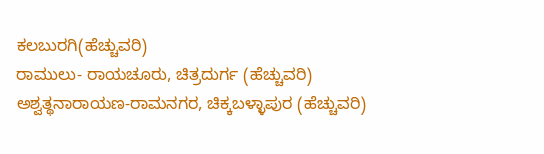ಕಲಬುರಗಿ(ಹೆಚ್ಚುವರಿ)
ರಾಮುಲು- ರಾಯಚೂರು, ಚಿತ್ರದುರ್ಗ (ಹೆಚ್ಚುವರಿ)
ಅಶ್ವತ್ಥನಾರಾಯಣ-ರಾಮನಗರ, ಚಿಕ್ಕಬಳ್ಳಾಪುರ (ಹೆಚ್ಚುವರಿ)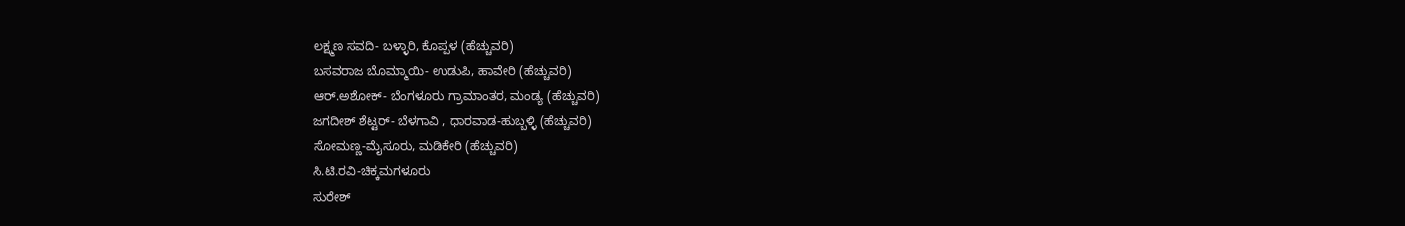ಲಕ್ಷ್ಮಣ ಸವದಿ- ಬಳ್ಳಾರಿ, ಕೊಪ್ಪಳ (ಹೆಚ್ಚುವರಿ)
ಬಸವರಾಜ ಬೊಮ್ಮಾಯಿ- ಉಡುಪಿ, ಹಾವೇರಿ (ಹೆಚ್ಚುವರಿ)
ಆರ್.ಅಶೋಕ್- ಬೆಂಗಳೂರು ಗ್ರಾಮಾಂತರ, ಮಂಡ್ಯ (ಹೆಚ್ಚುವರಿ)
ಜಗದೀಶ್ ಶೆಟ್ಟರ್- ಬೆಳಗಾವಿ , ಧಾರವಾಡ-ಹುಬ್ಬಳ್ಳಿ (ಹೆಚ್ಚುವರಿ)
ಸೋಮಣ್ಣ-ಮೈಸೂರು, ಮಡಿಕೇರಿ (ಹೆಚ್ಚುವರಿ)
ಸಿ.ಟಿ.ರವಿ-ಚಿಕ್ಕಮಗಳೂರು
ಸುರೇಶ್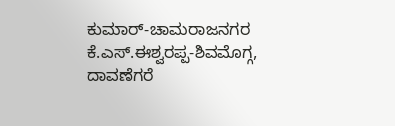ಕುಮಾರ್-ಚಾಮರಾಜನಗರ
ಕೆ.ಎಸ್.ಈಶ್ವರಪ್ಪ-ಶಿವಮೊಗ್ಗ, ದಾವಣೆಗರೆ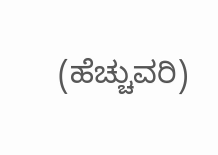(ಹೆಚ್ಚುವರಿ)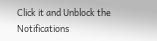Click it and Unblock the Notifications